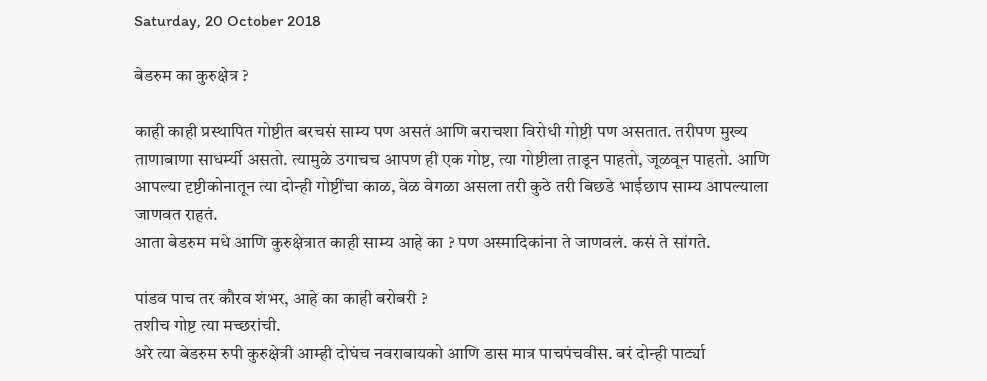Saturday, 20 October 2018

बेडरुम का कुरुक्षेत्र ?

काही काही प्रस्थापित गोष्टीत बरचसं साम्य पण असतं आणि बराचशा विरोधी गोष्टी पण असतात. तरीपण मुख्य ताणाबाणा साधर्म्यी असतो. त्यामुळे उगाचच आपण ही एक गोष्ट, त्या गोष्टीला ताडून पाहतो, जूळवून पाहतो. आणि आपल्या दृष्टीकोनातून त्या दोन्ही गोष्टींचा काळ, वेळ वेगळा असला तरी कुठे तरी बिछडे भाईछाप साम्य आपल्याला जाणवत राहतं.
आता बेडरुम मधे आणि कुरुक्षेत्रात काही साम्य आहे का ? पण अस्मादिकांना ते जाणवलं. कसं ते सांगते.

पांडव पाच तर कौरव शंभर, आहे का काही बरोबरी ?
तशीच गोष्ट त्या मच्छरांची.
अरे त्या बेडरुम रुपी कुरुक्षेत्री आम्ही दोघंच नवराबायको आणि डास मात्र पाचपंचवीस. बरं दोन्ही पार्ट्या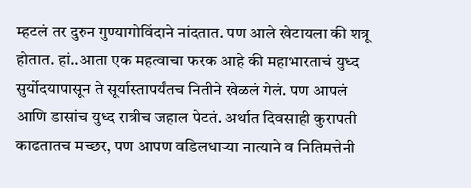म्हटलं तर दुरुन गुण्यागोविंदाने नांदतात. पण आले खेटायला की शत्रू होतात. हां..आता एक महत्वाचा फरक आहे की महाभारताचं युध्द सुर्योदयापासून ते सूर्यास्तापर्यंतच नितीने खेळलं गेलं. पण आपलं आणि डासांच युध्द रात्रीच जहाल पेटतं. अर्थात दिवसाही कुरापती काढतातच मच्छर, पण आपण वडिलधाऱ्या नात्याने व नितिमत्तेनी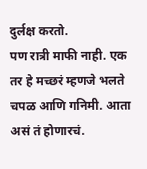दुर्लक्ष करतो.
पण रात्री माफी नाही. एक तर हे मच्छरं म्हणजे भलते चपळ आणि गनिमी. आता असं तं होणारचं.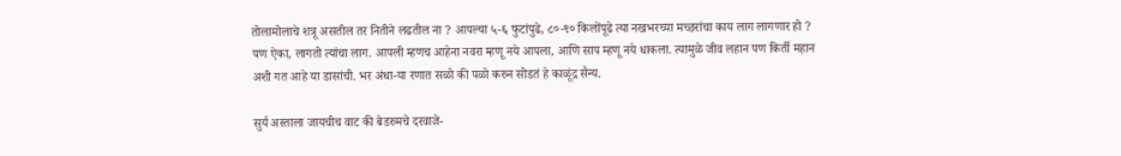तोलामोलाचे शत्रू असतील तर नितीने लढतील ना ? आपल्या ५-६ फुटांपुढे, ८०-९० किलोंपूढे त्या नखभरच्या मच्छरांचा काय लाग लागणार हो ?
पण ऐका, लागतो त्यांचा लाग. आपली म्हणच आहेना नवरा म्हणू नये आपला, आणि साप म्हणू नये धाकला. त्यामुळे जीव लहान पण किर्ती महान अशी गत आहे या डासांची. भर अंधा-या रणात सळो की पळो करुन सोडतं हे काळूंद्र सैन्य.

सुर्य अस्ताला जायचीच वाट की बेडरुमचे दरवाजे-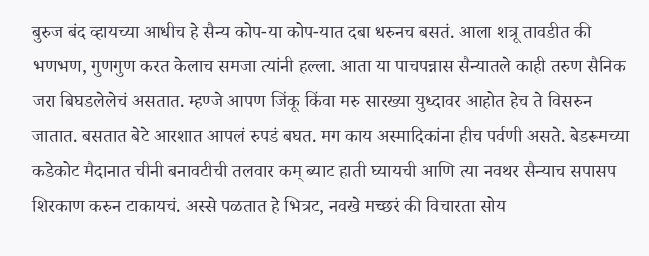बुरुज बंद व्हायच्या आधीच हे सैन्य कोप-या कोप-यात दबा धरुनच बसतं. आला शत्रू तावडीत की भणभण, गुणगुण करत केलाच समजा त्यांनी हल्ला. आता या पाचपन्नास सैन्यातले काही तरुण सैनिक जरा बिघडलेलेचं असतात. म्हण्जे आपण जिंकू किंवा मरु सारख्या युध्दावर आहोत हेच ते विसरुन जातात. बसतात बेटे आरशात आपलं रुपडं बघत. मग काय अस्मादिकांना हीच पर्वणी असते. बेडरूमच्या कडेकोट मैदानात चीनी बनावटीची तलवार कम् ब्याट हाती घ्यायची आणि त्या नवथर सैन्याच सपासप शिरकाण करुन टाकायचं. अस्से पळतात हे भित्रट, नवखे मच्छरं की विचारता सोय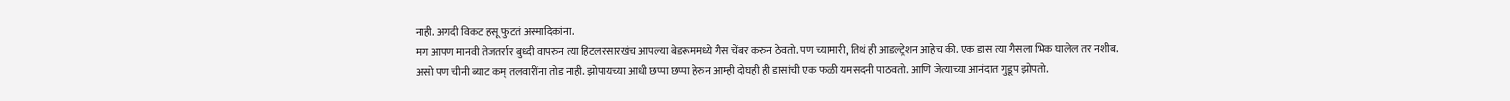नाही. अगदी विकट हसू फुटतं अस्मादिकांना.
मग आपण मानवी तेजतर्रार बुध्दी वापरुन त्या हिटलरसारखंच आपल्या बेडरूममध्ये गैस चेंबर करुन ठेवतो. पण च्यामारी, तिथं ही आडल्ट्रेशन आहेच की. एक डास त्या गैसला भिक घालेल तर नशीब.
असो पण चीनी ब्याट कम् तलवारींना तोड नाही. झोपायच्या आधी छप्पा छप्पा हेरुन आम्ही दोघही ही डासांची एक फळी यमसदनी पाठवतो. आणि जेत्याच्या आनंदात गुडूप झोपतो.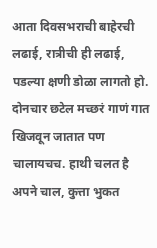आता दिवसभराची बाहेरची लढाई, रात्रीची ही लढाई, पडल्या क्षणी डोळा लागतो हो.
दोनचार छटेल मच्छरं गाणं गात खिजवून जातात पण चालायचच. हाथी चलत है अपने चाल, कुत्ता भुकत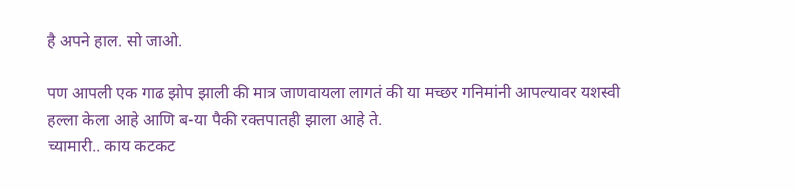है अपने हाल. सो जाओ.

पण आपली एक गाढ झोप झाली की मात्र जाणवायला लागतं की या मच्छर गनिमांनी आपल्यावर यशस्वी हल्ला केला आहे आणि ब-या पैकी रक्तपातही झाला आहे ते.
च्यामारी.. काय कटकट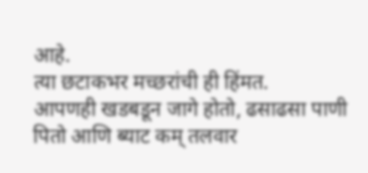आहे.
त्या छटाकभर मच्छरांची ही हिंमत.
आपणही खडबडून जागे होतो, ढसाढसा पाणी पितो आणि ब्याट कम् तलवार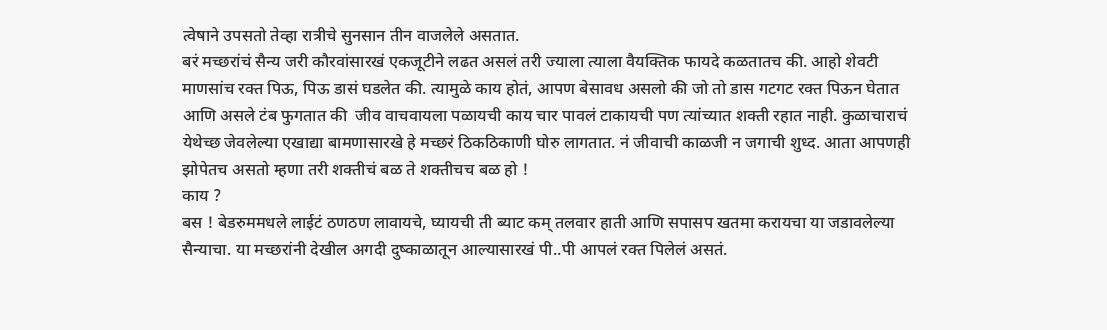त्वेषाने उपसतो तेव्हा रात्रीचे सुनसान तीन वाजलेले असतात.
बरं मच्छरांचं सैन्य जरी कौरवांसारखं एकजूटीने लढत असलं तरी ज्याला त्याला वैयक्तिक फायदे कळतातच की. आहो शेवटी माणसांच रक्त पिऊ, पिऊ डासं घडलेत की. त्यामुळे काय होतं, आपण बेसावध असलो की जो तो डास गटगट रक्त पिऊन घेतात आणि असले टंब फुगतात की  जीव वाचवायला पळायची काय चार पावलं टाकायची पण त्यांच्यात शक्ती रहात नाही. कुळाचाराचं येथेच्छ जेवलेल्या एखाद्या बामणासारखे हे मच्छरं ठिकठिकाणी घोरु लागतात. नं जीवाची काळजी न जगाची शुध्द. आता आपणही झोपेतच असतो म्हणा तरी शक्तीचं बळ ते शक्तीचच बळ हो !
काय ?
बस ! बेडरुममधले लाईटं ठणठण लावायचे, घ्यायची ती ब्याट कम् तलवार हाती आणि सपासप खतमा करायचा या जडावलेल्या सैन्याचा. या मच्छरांनी देखील अगदी दुष्काळातून आल्यासारखं पी..पी आपलं रक्त पिलेलं असतं.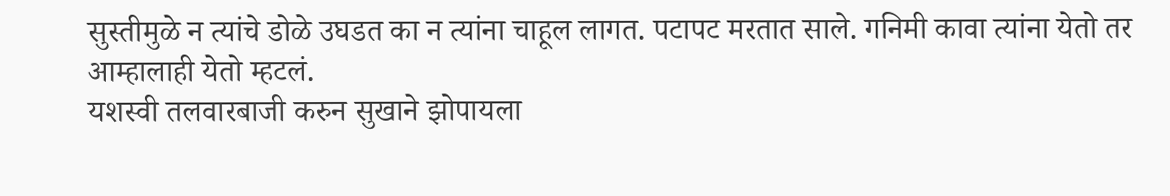सुस्तीमुळे न त्यांचे डोळे उघडत का न त्यांना चाहूल लागत. पटापट मरतात साले. गनिमी कावा त्यांना येतो तर आम्हालाही येतो म्हटलं.
यशस्वी तलवारबाजी करुन सुखाने झोपायला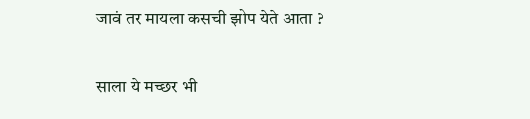जावं तर मायला कसची झोप येते आता ?

साला ये मच्छर भी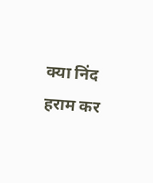क्या निंद हराम कर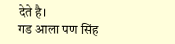देते है।
गड आला पण सिंह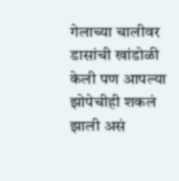गेलाच्या चालीवर
डासांची खांडोळी केली पण आपल्या झोपेचीही शकलं झाली असं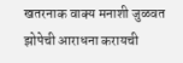खतरनाक वाक्य मनाशी जुळवत झोपेची आराधना करायची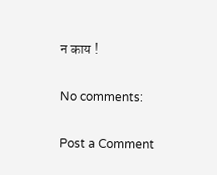न काय !

No comments:

Post a Comment